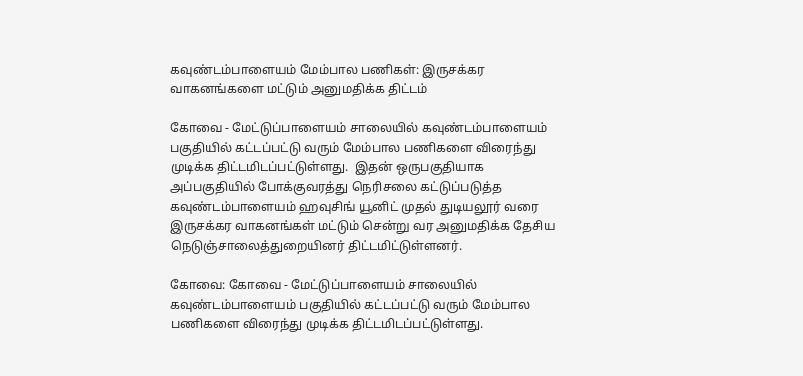கவுண்டம்பாளையம் மேம்பால பணிகள்: இருசக்கர வாகனங்களை மட்டும் அனுமதிக்க திட்டம்

கோவை - மேட்டுப்பாளையம் சாலையில் கவுண்டம்பாளையம் பகுதியில் கட்டப்பட்டு வரும் மேம்பால பணிகளை விரைந்து முடிக்க திட்டமிடப்பட்டுள்ளது.  இதன் ஒருபகுதியாக அப்பகுதியில் போக்குவரத்து நெரிசலை கட்டுப்படுத்த கவுண்டம்பாளையம் ஹவுசிங் யூனிட் முதல் துடியலூர் வரை இருசக்கர வாகனங்கள் மட்டும் சென்று வர அனுமதிக்க தேசிய நெடுஞ்சாலைத்துறையினர் திட்டமிட்டுள்ளனர்.

கோவை: கோவை - மேட்டுப்பாளையம் சாலையில் கவுண்டம்பாளையம் பகுதியில் கட்டப்பட்டு வரும் மேம்பால பணிகளை விரைந்து முடிக்க திட்டமிடப்பட்டுள்ளது.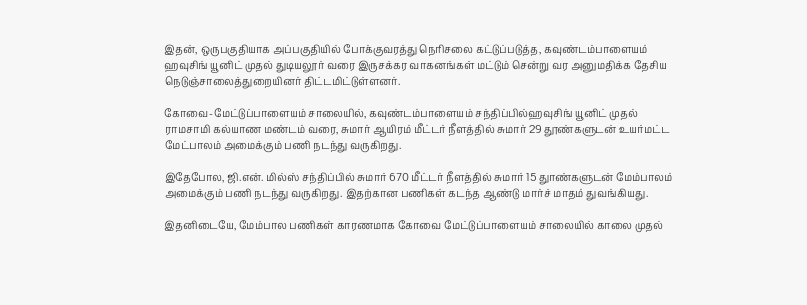இதன், ஒருபகுதியாக அப்பகுதியில் போக்குவரத்து நெரிசலை கட்டுப்படுத்த, கவுண்டம்பாளையம் ஹவுசிங் யூனிட் முதல் துடியலூர் வரை இருசக்கர வாகனங்கள் மட்டும் சென்று வர அனுமதிக்க தேசிய நெடுஞ்சாலைத்துறையினர் திட்டமிட்டுள்ளனர்.

கோவை-மேட்டுப்பாளையம் சாலையில், கவுண்டம்பாளையம் சந்திப்பில்ஹவுசிங் யூனிட் முதல் ராமசாமி கல்யாண மண்டம் வரை, சுமார் ஆயிரம் மீட்டர் நீளத்தில் சுமார் 29 தூண்களுடன் உயர்மட்ட மேட்பாலம் அமைக்கும் பணி நடந்து வருகிறது.

இதேபோல, ஜி.என். மில்ஸ் சந்திப்பில் சுமார் 670 மீட்டர் நீளத்தில் சுமார் 15 துாண்களுடன் மேம்பாலம் அமைக்கும் பணி நடந்து வருகிறது. இதற்கான பணிகள் கடந்த ஆண்டு மார்ச் மாதம் துவங்கியது.

இதனிடையே, மேம்பால பணிகள் காரணமாக கோவை மேட்டுப்பாளையம் சாலையில் காலை முதல்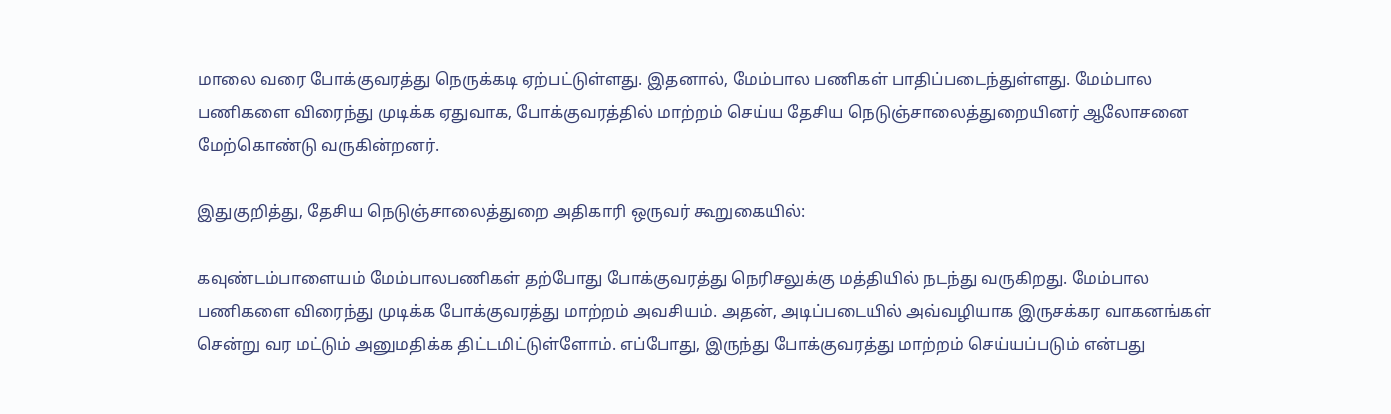மாலை வரை போக்குவரத்து நெருக்கடி ஏற்பட்டுள்ளது. இதனால், மேம்பால பணிகள் பாதிப்படைந்துள்ளது. மேம்பால பணிகளை விரைந்து முடிக்க ஏதுவாக, போக்குவரத்தில் மாற்றம் செய்ய தேசிய நெடுஞ்சாலைத்துறையினர் ஆலோசனை மேற்கொண்டு வருகின்றனர்.

இதுகுறித்து, தேசிய நெடுஞ்சாலைத்துறை அதிகாரி ஒருவர் கூறுகையில்:

கவுண்டம்பாளையம் மேம்பாலபணிகள் தற்போது போக்குவரத்து நெரிசலுக்கு மத்தியில் நடந்து வருகிறது. மேம்பால பணிகளை விரைந்து முடிக்க போக்குவரத்து மாற்றம் அவசியம். அதன், அடிப்படையில் அவ்வழியாக இருசக்கர வாகனங்கள் சென்று வர மட்டும் அனுமதிக்க திட்டமிட்டுள்ளோம். எப்போது, இருந்து போக்குவரத்து மாற்றம் செய்யப்படும் என்பது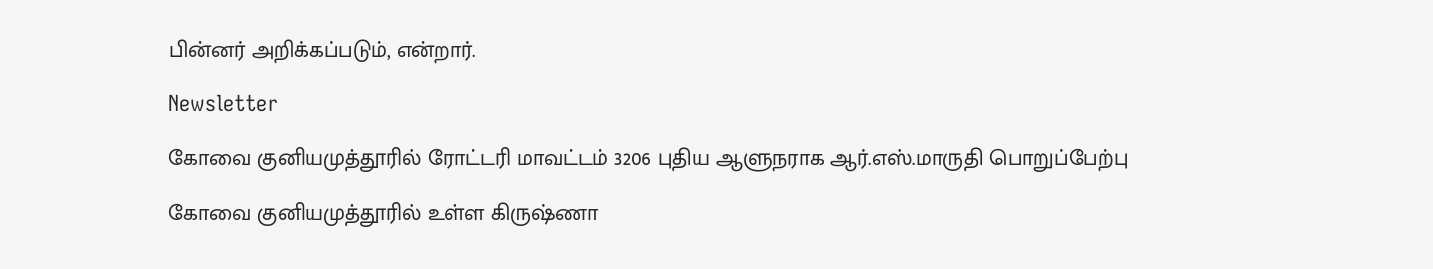பின்னர் அறிக்கப்படும், என்றார்.

Newsletter

கோவை குனியமுத்தூரில் ரோட்டரி மாவட்டம் 3206 புதிய ஆளுநராக ஆர்.எஸ்.மாருதி பொறுப்பேற்பு

கோவை குனியமுத்தூரில் உள்ள கிருஷ்ணா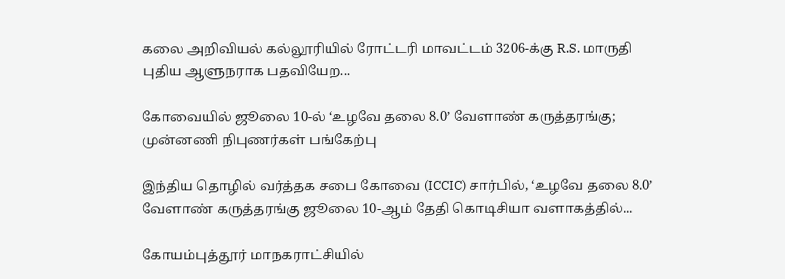கலை அறிவியல் கல்லூரியில் ரோட்டரி மாவட்டம் 3206-க்கு R.S. மாருதி புதிய ஆளுநராக பதவியேற...

கோவையில் ஜூலை 10-ல் ‘உழவே தலை 8.0’ வேளாண் கருத்தரங்கு; முன்னணி நிபுணர்கள் பங்கேற்பு

இந்திய தொழில் வர்த்தக சபை கோவை (ICCIC) சார்பில், ‘உழவே தலை 8.0’ வேளாண் கருத்தரங்கு ஜூலை 10-ஆம் தேதி கொடிசியா வளாகத்தில்...

கோயம்புத்தூர் மாநகராட்சியில்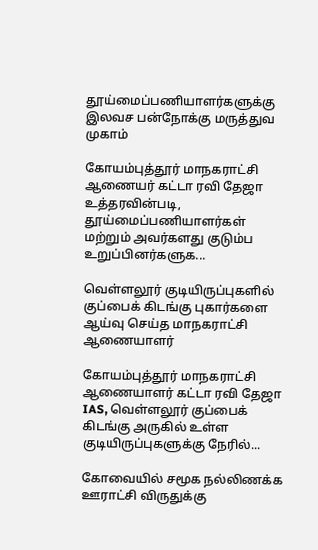தூய்மைப்பணியாளர்களுக்கு இலவச பன்நோக்கு மருத்துவ முகாம்

கோயம்புத்தூர் மாநகராட்சி ஆணையர் கட்டா ரவி தேஜா உத்தரவின்படி, தூய்மைப்பணியாளர்கள் மற்றும் அவர்களது குடும்ப உறுப்பினர்களுக...

வெள்ளலூர் குடியிருப்புகளில் குப்பைக் கிடங்கு புகார்களை ஆய்வு செய்த மாநகராட்சி ஆணையாளர்

கோயம்புத்தூர் மாநகராட்சி ஆணையாளர் கட்டா ரவி தேஜா IAS, வெள்ளலூர் குப்பைக் கிடங்கு அருகில் உள்ள குடியிருப்புகளுக்கு நேரில்...

கோவையில் சமூக நல்லிணக்க ஊராட்சி விருதுக்கு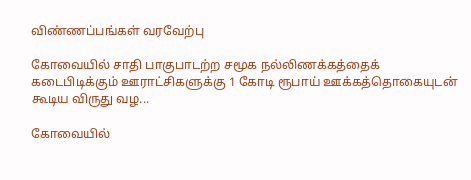விண்ணப்பங்கள் வரவேற்பு

கோவையில் சாதி பாகுபாடற்ற சமூக நல்லிணக்கத்தைக் கடைபிடிக்கும் ஊராட்சிகளுக்கு 1 கோடி ரூபாய் ஊக்கத்தொகையுடன் கூடிய விருது வழ...

கோவையில்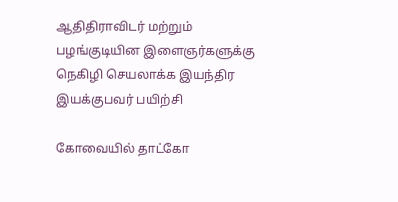ஆதிதிராவிடர் மற்றும் பழங்குடியின இளைஞர்களுக்கு நெகிழி செயலாக்க இயந்திர இயக்குபவர் பயிற்சி

கோவையில் தாட்கோ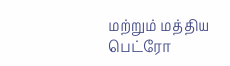மற்றும் மத்திய பெட்ரோ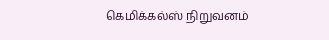கெமிக்கல்ஸ் நிறுவனம்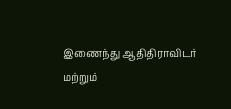இணைந்து ஆதிதிராவிடர் மற்றும்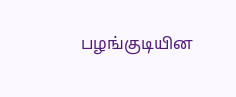பழங்குடியின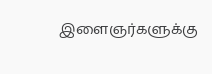இளைஞர்களுக்கு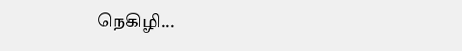நெகிழி...